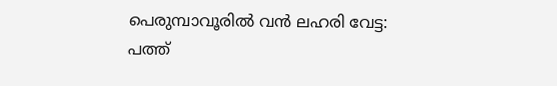പെരുമ്പാവൂരിൽ വൻ ലഹരി വേട്ട: പത്ത്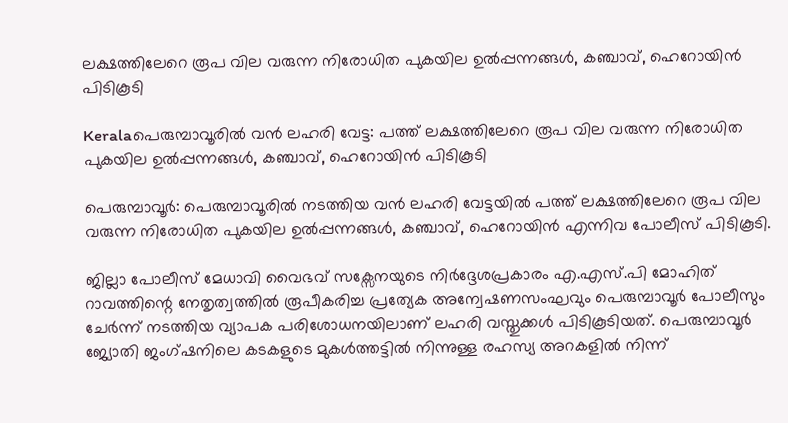ലക്ഷത്തിലേറെ രൂപ വില വരുന്ന നിരോധിത പുകയില ഉൽപ്പന്നങ്ങൾ, കഞ്ചാവ്, ഹെറോയിൻ പിടികൂടി

Keralaപെരുമ്പാവൂരിൽ വൻ ലഹരി വേട്ട: പത്ത് ലക്ഷത്തിലേറെ രൂപ വില വരുന്ന നിരോധിത പുകയില ഉൽപ്പന്നങ്ങൾ, കഞ്ചാവ്, ഹെറോയിൻ പിടികൂടി

പെരുമ്പാവൂർ: പെരുമ്പാവൂരിൽ നടത്തിയ വൻ ലഹരി വേട്ടയിൽ പത്ത് ലക്ഷത്തിലേറെ രൂപ വില വരുന്ന നിരോധിത പുകയില ഉൽപ്പന്നങ്ങൾ, കഞ്ചാവ്, ഹെറോയിൻ എന്നിവ പോലീസ് പിടികൂടി.

ജില്ലാ പോലീസ് മേധാവി വൈഭവ് സക്സേനയുടെ നിർദ്ദേശപ്രകാരം എ.എസ്.പി മോഹിത് റാവത്തിന്റെ നേതൃത്വത്തിൽ രൂപീകരിച്ച പ്രത്യേക അന്വേഷണസംഘവും പെരുമ്പാവൂർ പോലീസും ചേർന്ന് നടത്തിയ വ്യാപക പരിശോധനയിലാണ് ലഹരി വസ്തുക്കൾ പിടികൂടിയത്. പെരുമ്പാവൂർ ജ്യോതി ജംഗ്ഷനിലെ കടകളുടെ മുകൾത്തട്ടിൽ നിന്നുള്ള രഹസ്യ അറകളിൽ നിന്ന്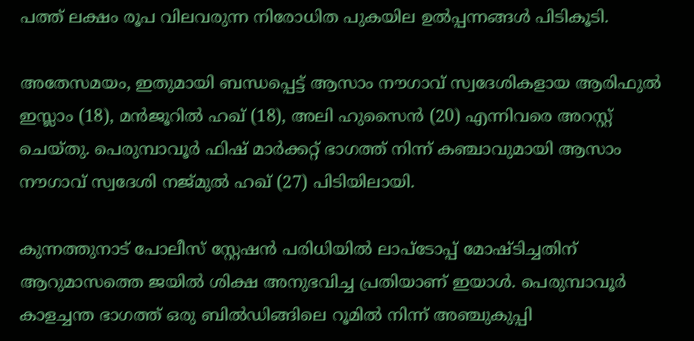പത്ത് ലക്ഷം രൂപ വിലവരുന്ന നിരോധിത പുകയില ഉൽപ്പന്നങ്ങൾ പിടികൂടി.

അതേസമയം, ഇതുമായി ബന്ധപ്പെട്ട് ആസാം നൗഗാവ് സ്വദേശികളായ ആരിഫുൽ ഇസ്ലാം (18), മൻജൂറിൽ ഹഖ് (18), അലി ഹുസൈൻ (20) എന്നിവരെ അറസ്റ്റ് ചെയ്തു. പെരുമ്പാവൂർ ഫിഷ് മാർക്കറ്റ് ഭാഗത്ത് നിന്ന് കഞ്ചാവുമായി ആസാം നൗഗാവ് സ്വദേശി നജ്മുൽ ഹഖ് (27) പിടിയിലായി.

കുന്നത്തുനാട് പോലീസ് സ്റ്റേഷൻ പരിധിയിൽ ലാപ്‌ടോപ്പ് മോഷ്ടിച്ചതിന് ആറുമാസത്തെ ജയിൽ ശിക്ഷ അനുഭവിച്ച പ്രതിയാണ് ഇയാൾ. പെരുമ്പാവൂർ കാളച്ചന്ത ഭാഗത്ത് ഒരു ബിൽഡിങ്ങിലെ റൂമിൽ നിന്ന് അഞ്ചുകുപ്പി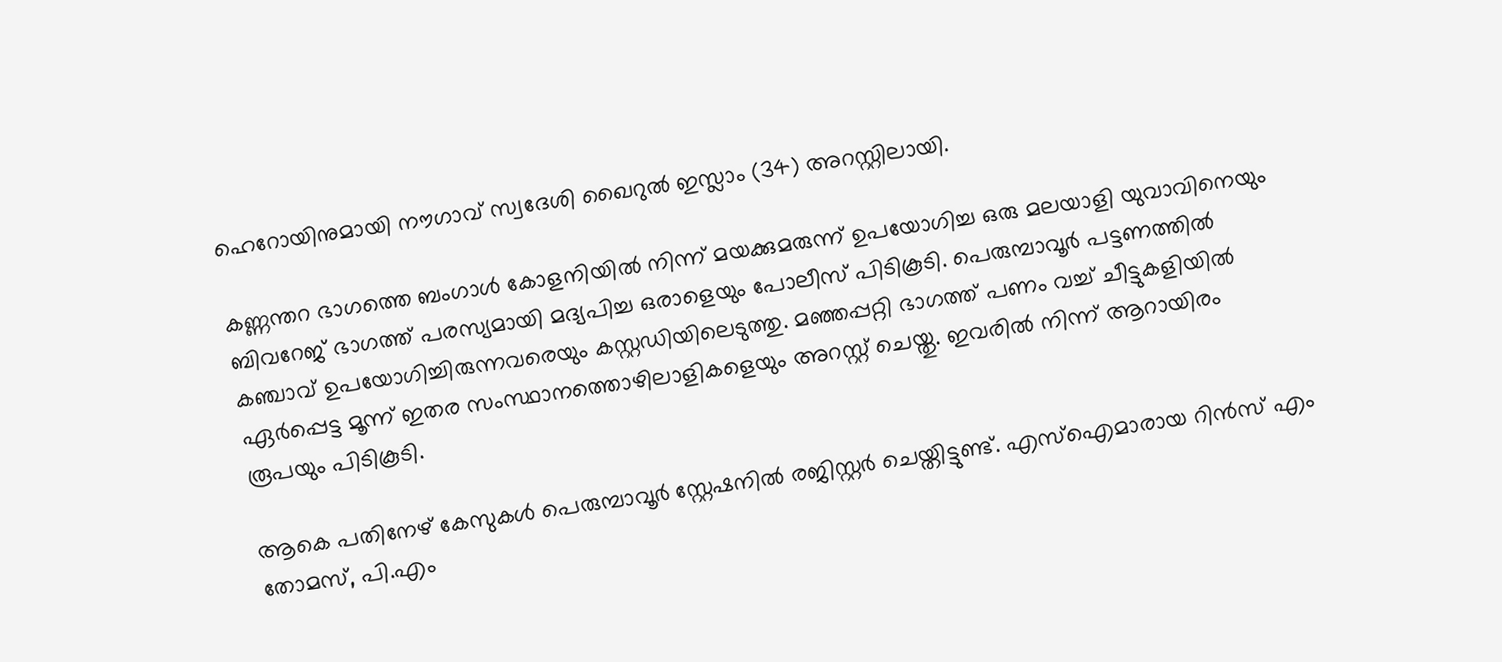ഹെറോയിനുമായി നൗഗാവ് സ്വദേശി ഖൈറുൽ ഇസ്ലാം (34) അറസ്റ്റിലായി.

കണ്ണന്തറ ഭാഗത്തെ ബംഗാൾ കോളനിയിൽ നിന്ന് മയക്കുമരുന്ന് ഉപയോഗിച്ച ഒരു മലയാളി യുവാവിനെയും ബിവറേജ് ഭാഗത്ത് പരസ്യമായി മദ്യപിച്ച ഒരാളെയും പോലീസ് പിടികൂടി. പെരുമ്പാവൂർ പട്ടണത്തിൽ കഞ്ചാവ് ഉപയോഗിച്ചിരുന്നവരെയും കസ്റ്റഡിയിലെടുത്തു. മഞ്ഞപ്പറ്റി ഭാഗത്ത് പണം വച്ച് ചീട്ടുകളിയിൽ ഏർപ്പെട്ട മൂന്ന് ഇതര സംസ്ഥാനത്തൊഴിലാളികളെയും അറസ്റ്റ് ചെയ്തു. ഇവരിൽ നിന്ന് ആറായിരം രൂപയും പിടികൂടി.

ആകെ പതിനേഴ് കേസുകൾ പെരുമ്പാവൂർ സ്റ്റേഷനിൽ രജിസ്റ്റർ ചെയ്തിട്ടുണ്ട്. എസ്ഐമാരായ റിൻസ് എം തോമസ്, പി.എം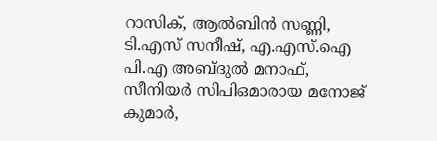റാസിക്, ആൽബിൻ സണ്ണി, ടി.എസ് സനീഷ്, എ.എസ്.ഐ പി.എ അബ്ദുൽ മനാഫ്, സീനിയർ സിപിഒമാരായ മനോജ് കുമാർ,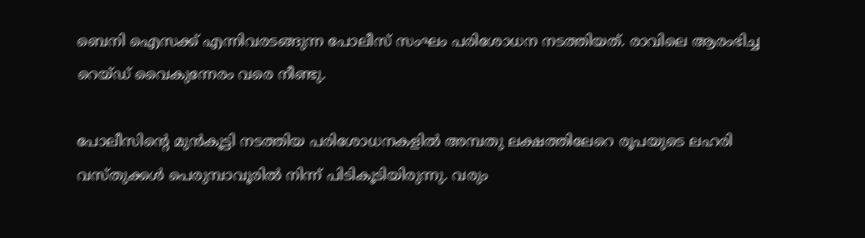ബെനി ഐസക്ക് എന്നിവരടങ്ങുന്ന പോലീസ് സംഘം പരിശോധന നടത്തിയത്. രാവിലെ ആരംഭിച്ച റെയ്ഡ് വൈകുന്നേരം വരെ നീണ്ടു.

പോലീസിൻ്റെ മുൻകൂട്ടി നടത്തിയ പരിശോധനകളിൽ അമ്പതു ലക്ഷത്തിലേറെ രൂപയുടെ ലഹരി വസ്തുക്കൾ പെരുമ്പാവൂരിൽ നിന്ന് പിടികൂടിയിരുന്നു. വരും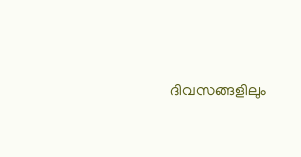ദിവസങ്ങളിലും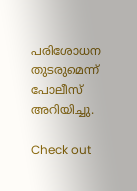പരിശോധന തുടരുമെന്ന് പോലീസ് അറിയിച്ചു.

Check out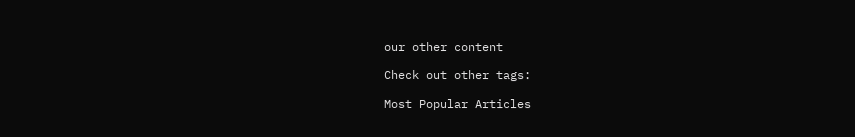our other content

Check out other tags:

Most Popular Articles